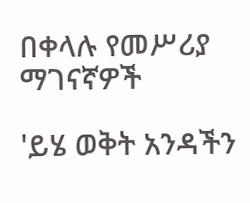በቀላሉ የመሥሪያ ማገናኛዎች

'ይሄ ወቅት አንዳችን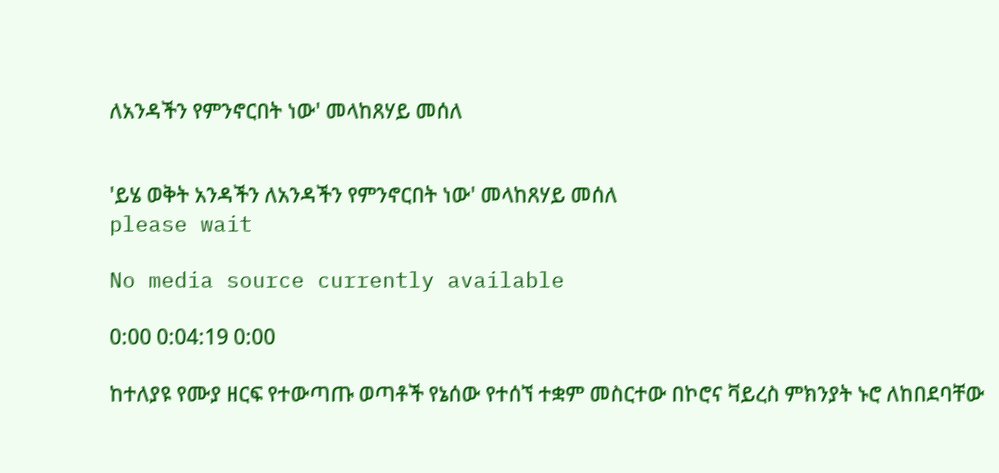ለአንዳችን የምንኖርበት ነው' መላከጸሃይ መሰለ


'ይሄ ወቅት አንዳችን ለአንዳችን የምንኖርበት ነው' መላከጸሃይ መሰለ
please wait

No media source currently available

0:00 0:04:19 0:00

ከተለያዩ የሙያ ዘርፍ የተውጣጡ ወጣቶች የኔሰው የተሰኘ ተቋም መስርተው በኮሮና ቫይረስ ምክንያት ኑሮ ለከበደባቸው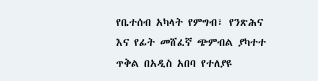የቤተሰብ አካላት የምግብ፣ የንጽሕና እና የፊት መሸፈኛ ጭምብል ያካተተ ጥቅል በአዲስ አበባ የተለያዩ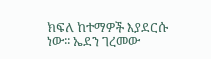ክፍለ ከተማዎች እያደርሱ ነው፡፡ ኤደን ገረመው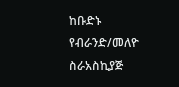ከቡድኑ የብራንድ/መለዮ ስራአስኪያጅ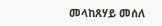መላከጸሃይ መሰለ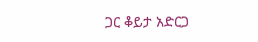ጋር ቆይታ አድርጋ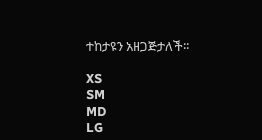ተከታዩን አዘጋጅታለች፡፡

XS
SM
MD
LG